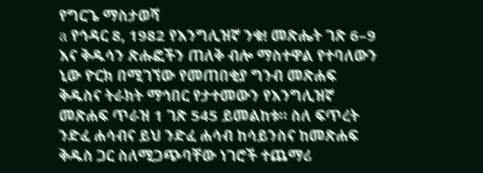የግርጌ ማስታወሻ
a የኅዳር 8, 1982 የእንግሊዝኛ ንቁ! መጽሔት ገጽ 6–9 እና ቅዱሳን ጽሑፎችን ጠለቅ ብሎ ማስተዋል የተባለውን ኒው ዮርክ በሚገኘው የመጠበቂያ ግንብ መጽሐፍ ቅዱስና ትራክት ማኅበር የታተመውን የእንግሊዝኛ መጽሐፍ ጥራዝ 1 ገጽ 545 ይመልከቱ። ስለ ፍጥረት ንድፈ ሐሳብና ይህ ንድፈ ሐሳብ ከሳይንስና ከመጽሐፍ ቅዱስ ጋር ስለሚጋጭባቸው ነገሮች ተጨማሪ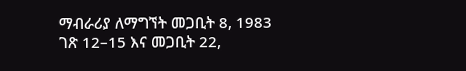ማብራሪያ ለማግኘት መጋቢት 8, 1983 ገጽ 12–15 እና መጋቢት 22,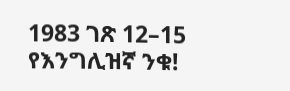1983 ገጽ 12–15 የእንግሊዝኛ ንቁ!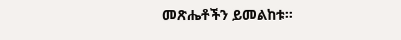መጽሔቶችን ይመልከቱ።